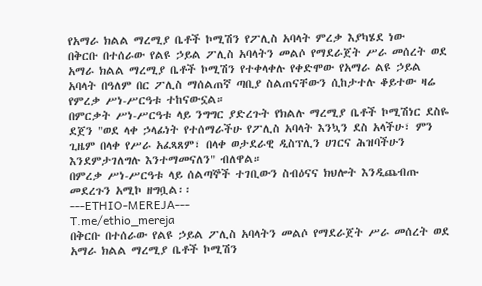የአማራ ክልል ማረሚያ ቤቶች ኮሚሽን የፖሊስ አባላት ምረቃ እያካሄደ ነው
በቅርቡ በተሰራው የልዩ ኃይል ፖሊስ አባላትን መልሶ የማደራጀት ሥራ መሰረት ወደ አማራ ክልል ማረሚያ ቤቶች ኮሚሽን የተቀላቀሉ የቀድሞው የአማራ ልዩ ኃይል አባላት በዓለም በር ፖሊስ ማሰልጠኛ ጣቢያ ስልጠናቸውን ሲከታተሉ ቆይተው ዛሬ የምረቃ ሥነ-ሥርዓቱ ተከናውኗል።
በምርቃት ሥነ-ሥርዓቱ ላይ ንግግር ያድረጉት የክልሉ ማረሚያ ቤቶች ኮሚሽነር ደስዬ ደጀን "ወደ ላቀ ኃላፊነት የተሰማራችሁ የፖሊስ አባላት እንኳን ደስ አላችሁ፣ ምን ጊዜም በላቀ የሥራ አፈጻጸም፣ በላቀ ወታደራዊ ዲስፕሊን ሀገርና ሕዝባችሁን እንደምታገለግሉ እንተማመናለን" ብለዋል።
በምረቃ ሥነ-ሥርዓቱ ላይ ሰልጣኞች ተገቢውን ስብዕናና ክህሎት እንዲጨብጡ መደረጉን አሚኮ ዘግቧል፡፡
---ETHIO-MEREJA---
T.me/ethio_mereja
በቅርቡ በተሰራው የልዩ ኃይል ፖሊስ አባላትን መልሶ የማደራጀት ሥራ መሰረት ወደ አማራ ክልል ማረሚያ ቤቶች ኮሚሽን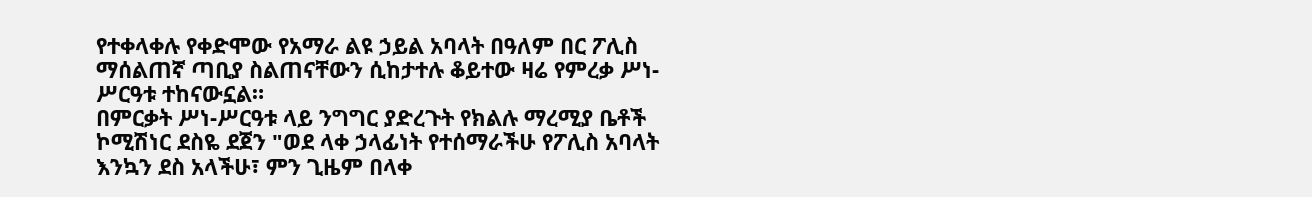የተቀላቀሉ የቀድሞው የአማራ ልዩ ኃይል አባላት በዓለም በር ፖሊስ ማሰልጠኛ ጣቢያ ስልጠናቸውን ሲከታተሉ ቆይተው ዛሬ የምረቃ ሥነ-ሥርዓቱ ተከናውኗል።
በምርቃት ሥነ-ሥርዓቱ ላይ ንግግር ያድረጉት የክልሉ ማረሚያ ቤቶች ኮሚሽነር ደስዬ ደጀን "ወደ ላቀ ኃላፊነት የተሰማራችሁ የፖሊስ አባላት እንኳን ደስ አላችሁ፣ ምን ጊዜም በላቀ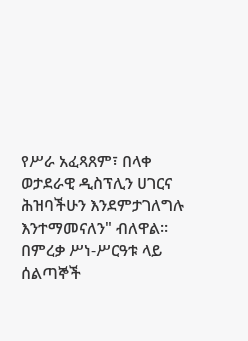የሥራ አፈጻጸም፣ በላቀ ወታደራዊ ዲስፕሊን ሀገርና ሕዝባችሁን እንደምታገለግሉ እንተማመናለን" ብለዋል።
በምረቃ ሥነ-ሥርዓቱ ላይ ሰልጣኞች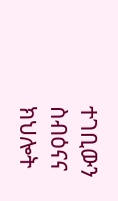ተገቢውን ስብዕናና ክህሎት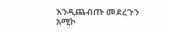እንዲጨብጡ መደረጉን አሚኮ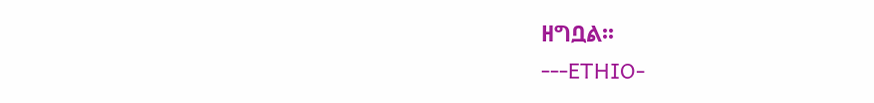ዘግቧል፡፡
---ETHIO-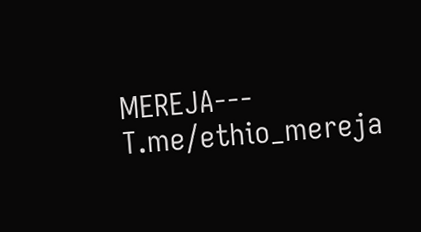MEREJA---
T.me/ethio_mereja